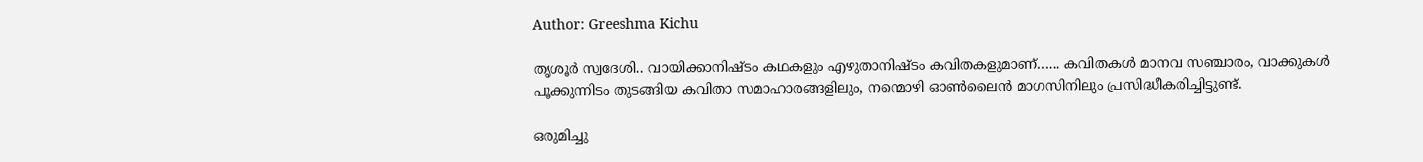Author: Greeshma Kichu

തൃശൂർ സ്വദേശി.. വായിക്കാനിഷ്ടം കഥകളും എഴുതാനിഷ്ടം കവിതകളുമാണ്…... കവിതകൾ മാനവ സഞ്ചാരം, വാക്കുകൾ പൂക്കുന്നിടം തുടങ്ങിയ കവിതാ സമാഹാരങ്ങളിലും, നന്മൊഴി ഓൺലൈൻ മാഗസിനിലും പ്രസിദ്ധീകരിച്ചിട്ടുണ്ട്.

ഒരുമിച്ചു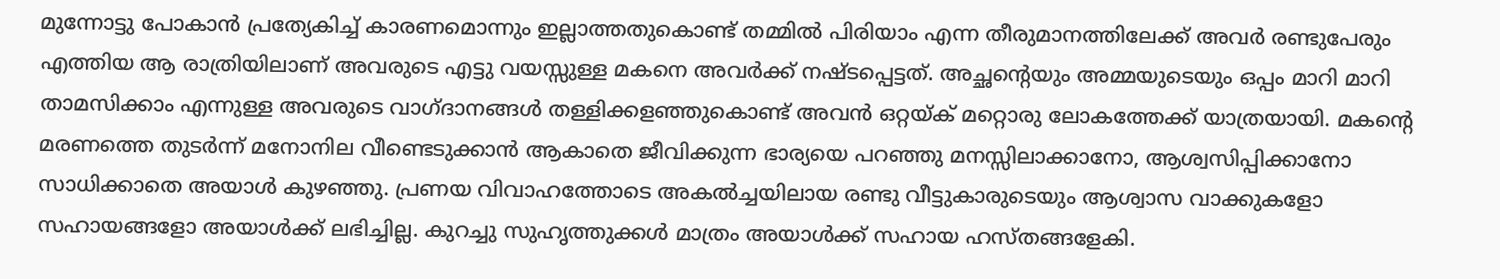മുന്നോട്ടു പോകാൻ പ്രത്യേകിച്ച് കാരണമൊന്നും ഇല്ലാത്തതുകൊണ്ട് തമ്മിൽ പിരിയാം എന്ന തീരുമാനത്തിലേക്ക് അവർ രണ്ടുപേരും എത്തിയ ആ രാത്രിയിലാണ് അവരുടെ എട്ടു വയസ്സുള്ള മകനെ അവർക്ക് നഷ്ടപ്പെട്ടത്. അച്ഛന്റെയും അമ്മയുടെയും ഒപ്പം മാറി മാറി താമസിക്കാം എന്നുള്ള അവരുടെ വാഗ്ദാനങ്ങൾ തള്ളിക്കളഞ്ഞുകൊണ്ട് അവൻ ഒറ്റയ്ക് മറ്റൊരു ലോകത്തേക്ക് യാത്രയായി. മകന്റെ മരണത്തെ തുടർന്ന് മനോനില വീണ്ടെടുക്കാൻ ആകാതെ ജീവിക്കുന്ന ഭാര്യയെ പറഞ്ഞു മനസ്സിലാക്കാനോ, ആശ്വസിപ്പിക്കാനോ സാധിക്കാതെ അയാൾ കുഴഞ്ഞു. പ്രണയ വിവാഹത്തോടെ അകൽച്ചയിലായ രണ്ടു വീട്ടുകാരുടെയും ആശ്വാസ വാക്കുകളോ സഹായങ്ങളോ അയാൾക്ക് ലഭിച്ചില്ല. കുറച്ചു സുഹൃത്തുക്കൾ മാത്രം അയാൾക്ക് സഹായ ഹസ്തങ്ങളേകി.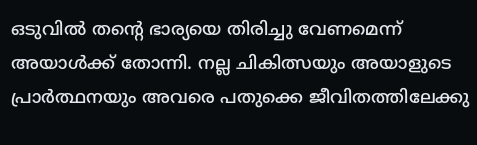ഒടുവിൽ തന്റെ ഭാര്യയെ തിരിച്ചു വേണമെന്ന് അയാൾക്ക് തോന്നി. നല്ല ചികിത്സയും അയാളുടെ പ്രാർത്ഥനയും അവരെ പതുക്കെ ജീവിതത്തിലേക്കു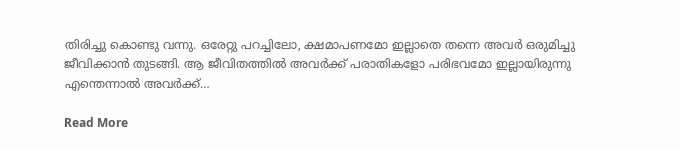തിരിച്ചു കൊണ്ടു വന്നു. ഒരേറ്റു പറച്ചിലോ, ക്ഷമാപണമോ ഇല്ലാതെ തന്നെ അവർ ഒരുമിച്ചു ജീവിക്കാൻ തുടങ്ങി. ആ ജീവിതത്തിൽ അവർക്ക് പരാതികളോ പരിഭവമോ ഇല്ലായിരുന്നു എന്തെന്നാൽ അവർക്ക്…

Read More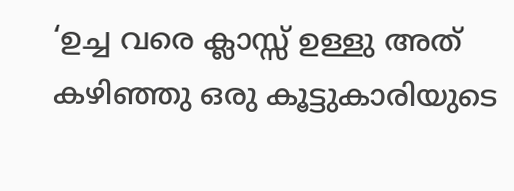‘ഉച്ച വരെ ക്ലാസ്സ്‌ ഉള്ളു അത് കഴിഞ്ഞു ഒരു കൂട്ടുകാരിയുടെ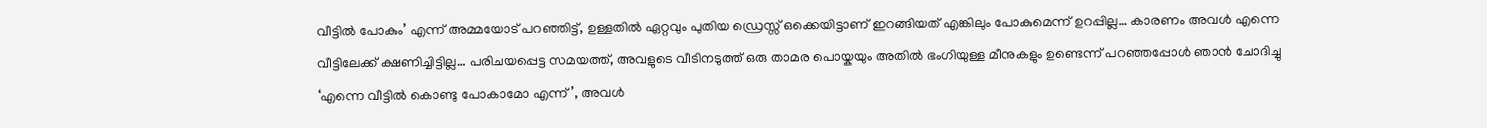വീട്ടിൽ പോകും’ എന്ന് അമ്മയോട് പറഞ്ഞിട്ട്, ഉള്ളതിൽ ഏറ്റവും പുതിയ ഡ്രെസ്സ് ഒക്കെയിട്ടാണ് ഇറങ്ങിയത് എങ്കിലും പോകുമെന്ന് ഉറപ്പില്ല… കാരണം അവൾ എന്നെ വീട്ടിലേക്ക് ക്ഷണിച്ചിട്ടില്ല… പരിചയപ്പെട്ട സമയത്ത്, അവളുടെ വീടിനടുത്ത് ഒരു താമര പൊയ്കയും അതിൽ ഭംഗിയുള്ള മീനുകളും ഉണ്ടെന്ന് പറഞ്ഞപ്പോൾ ഞാൻ ചോദിച്ചു ‘എന്നെ വീട്ടിൽ കൊണ്ടു പോകാമോ എന്ന്’, അവൾ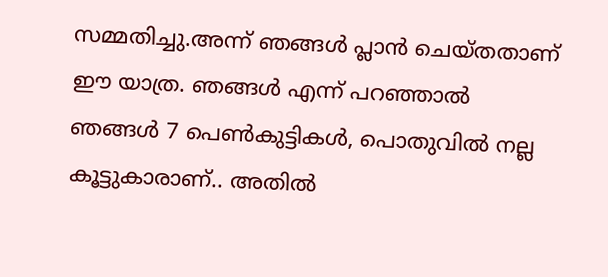സമ്മതിച്ചു.അന്ന് ഞങ്ങൾ പ്ലാൻ ചെയ്തതാണ് ഈ യാത്ര. ഞങ്ങൾ എന്ന് പറഞ്ഞാൽ ഞങ്ങൾ 7 പെൺകുട്ടികൾ, പൊതുവിൽ നല്ല കൂട്ടുകാരാണ്.. അതിൽ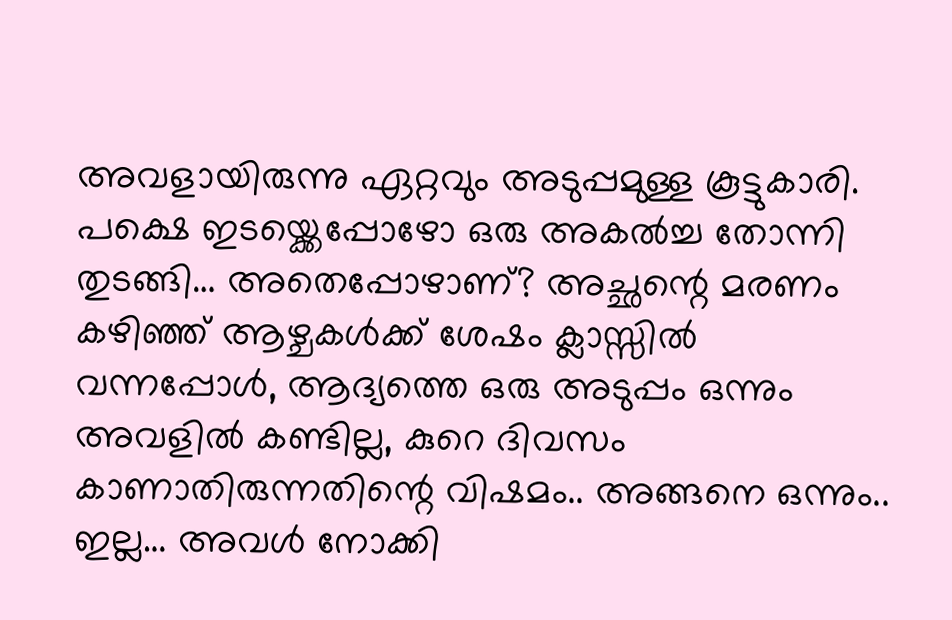അവളായിരുന്നു ഏറ്റവും അടുപ്പമുള്ള കൂട്ടുകാരി. പക്ഷെ ഇടയ്ക്കെപ്പോഴോ ഒരു അകൽച്ച തോന്നി തുടങ്ങി… അതെപ്പോഴാണ്? അച്ഛന്റെ മരണം കഴിഞ്ഞ് ആഴ്ചകൾക്ക് ശേഷം ക്ലാസ്സിൽ വന്നപ്പോൾ, ആദ്യത്തെ ഒരു അടുപ്പം ഒന്നും അവളിൽ കണ്ടില്ല, കുറെ ദിവസം കാണാതിരുന്നതിന്റെ വിഷമം.. അങ്ങനെ ഒന്നും.. ഇല്ല… അവൾ നോക്കി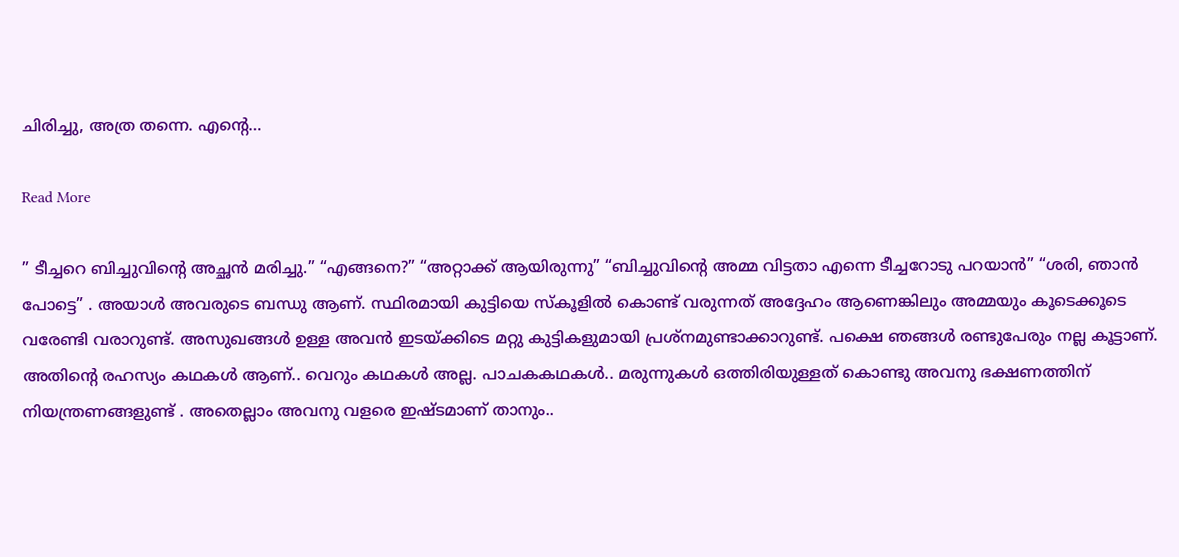ചിരിച്ചു, അത്ര തന്നെ. എന്റെ…

Read More

” ടീച്ചറെ ബിച്ചുവിന്റെ അച്ഛൻ മരിച്ചു.” “എങ്ങനെ?” “അറ്റാക്ക് ആയിരുന്നു” “ബിച്ചുവിന്റെ അമ്മ വിട്ടതാ എന്നെ ടീച്ചറോടു പറയാൻ” “ശരി, ഞാൻ പോട്ടെ” . അയാൾ അവരുടെ ബന്ധു ആണ്. സ്ഥിരമായി കുട്ടിയെ സ്കൂളിൽ കൊണ്ട് വരുന്നത് അദ്ദേഹം ആണെങ്കിലും അമ്മയും കൂടെക്കൂടെ വരേണ്ടി വരാറുണ്ട്. അസുഖങ്ങൾ ഉള്ള അവൻ ഇടയ്ക്കിടെ മറ്റു കുട്ടികളുമായി പ്രശ്നമുണ്ടാക്കാറുണ്ട്. പക്ഷെ ഞങ്ങൾ രണ്ടുപേരും നല്ല കൂട്ടാണ്. അതിന്റെ രഹസ്യം കഥകൾ ആണ്.. വെറും കഥകൾ അല്ല. പാചകകഥകൾ.. മരുന്നുകൾ ഒത്തിരിയുള്ളത് കൊണ്ടു അവനു ഭക്ഷണത്തിന് നിയന്ത്രണങ്ങളുണ്ട് . അതെല്ലാം അവനു വളരെ ഇഷ്ടമാണ് താനും..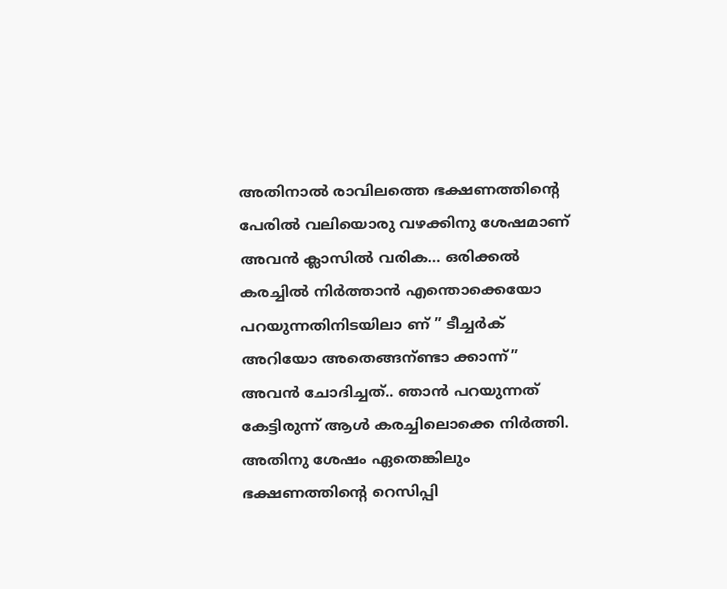അതിനാൽ രാവിലത്തെ ഭക്ഷണത്തിന്റെ പേരിൽ വലിയൊരു വഴക്കിനു ശേഷമാണ് അവൻ ക്ലാസിൽ വരിക… ഒരിക്കൽ കരച്ചിൽ നിർത്താൻ എന്തൊക്കെയോ പറയുന്നതിനിടയിലാ ണ് ” ടീച്ചർക് അറിയോ അതെങ്ങന്ണ്ടാ ക്കാന്ന്” അവൻ ചോദിച്ചത്.. ഞാൻ പറയുന്നത് കേട്ടിരുന്ന് ആൾ കരച്ചിലൊക്കെ നിർത്തി. അതിനു ശേഷം ഏതെങ്കിലും ഭക്ഷണത്തിന്റെ റെസിപ്പി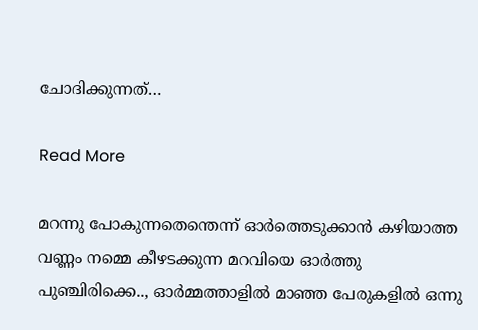ചോദിക്കുന്നത്…

Read More

മറന്നു പോകുന്നതെന്തെന്ന് ഓർത്തെടുക്കാൻ കഴിയാത്ത വണ്ണം നമ്മെ കീഴടക്കുന്ന മറവിയെ ഓർത്തു പുഞ്ചിരിക്കെ.., ഓർമ്മത്താളിൽ മാഞ്ഞ പേരുകളിൽ ഒന്നു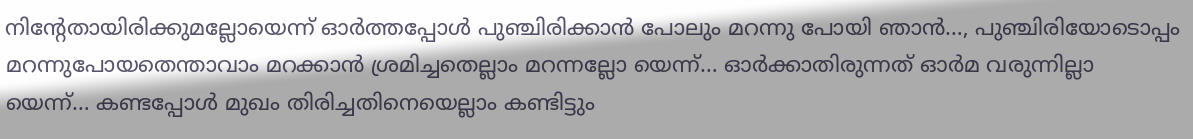നിന്റേതായിരിക്കുമല്ലോയെന്ന് ഓർത്തപ്പോൾ പുഞ്ചിരിക്കാൻ പോലും മറന്നു പോയി ഞാൻ…, പുഞ്ചിരിയോടൊപ്പം മറന്നുപോയതെന്താവാം മറക്കാൻ ശ്രമിച്ചതെല്ലാം മറന്നല്ലോ യെന്ന്… ഓർക്കാതിരുന്നത് ഓർമ വരുന്നില്ലാ യെന്ന്… കണ്ടപ്പോൾ മുഖം തിരിച്ചതിനെയെല്ലാം കണ്ടിട്ടും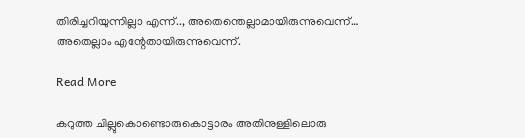തിരിച്ചറിയുന്നില്ലാ എന്ന്.., അതെന്തെല്ലാമായിരുന്നുവെന്ന്… അതെല്ലാം എന്റേതായിരുന്നുവെന്ന്.

Read More

കറുത്ത ചില്ലുകൊണ്ടൊരുകൊട്ടാരം അതിനുള്ളിലൊരു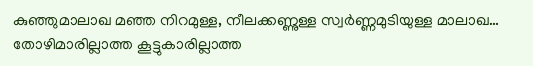കുഞ്ഞുമാലാഖ മഞ്ഞ നിറമുള്ള, നീലക്കണ്ണുള്ള സ്വർണ്ണമുടിയുള്ള മാലാഖ… തോഴിമാരില്ലാത്ത കൂട്ടുകാരില്ലാത്ത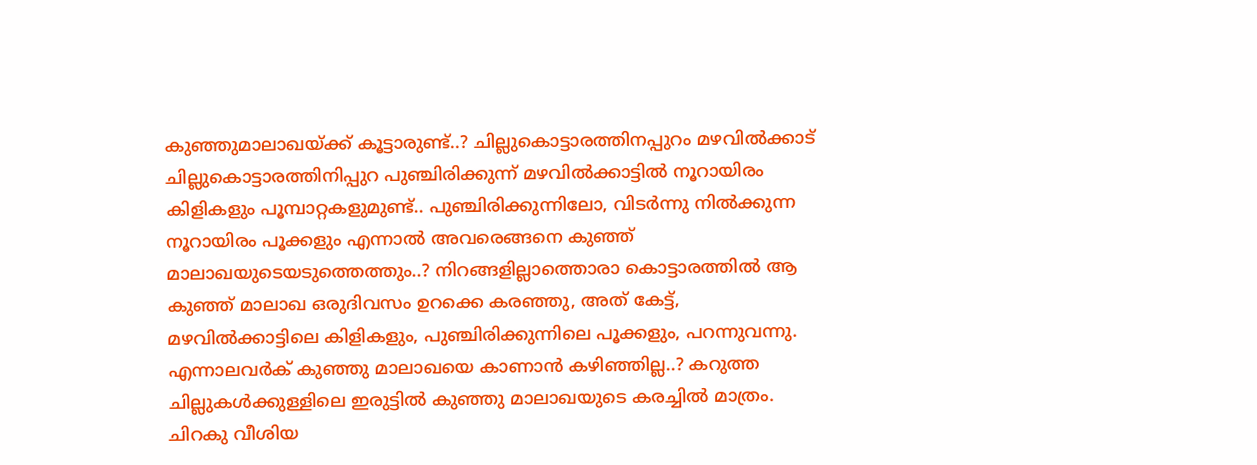കുഞ്ഞുമാലാഖയ്ക്ക് കൂട്ടാരുണ്ട്..? ചില്ലുകൊട്ടാരത്തിനപ്പുറം മഴവിൽക്കാട് ചില്ലുകൊട്ടാരത്തിനിപ്പുറ പുഞ്ചിരിക്കുന്ന് മഴവിൽക്കാട്ടിൽ നൂറായിരം കിളികളും പൂമ്പാറ്റകളുമുണ്ട്.. പുഞ്ചിരിക്കുന്നിലോ, വിടർന്നു നിൽക്കുന്ന നൂറായിരം പൂക്കളും എന്നാൽ അവരെങ്ങനെ കുഞ്ഞ് മാലാഖയുടെയടുത്തെത്തും..? നിറങ്ങളില്ലാത്തൊരാ കൊട്ടാരത്തിൽ ആ കുഞ്ഞ് മാലാഖ ഒരുദിവസം ഉറക്കെ കരഞ്ഞു, അത് കേട്ട്, മഴവിൽക്കാട്ടിലെ കിളികളും, പുഞ്ചിരിക്കുന്നിലെ പൂക്കളും, പറന്നുവന്നു. എന്നാലവർക് കുഞ്ഞു മാലാഖയെ കാണാൻ കഴിഞ്ഞില്ല..? കറുത്ത ചില്ലുകൾക്കുള്ളിലെ ഇരുട്ടിൽ കുഞ്ഞു മാലാഖയുടെ കരച്ചിൽ മാത്രം. ചിറകു വീശിയ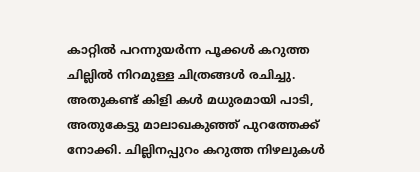കാറ്റിൽ പറന്നുയർന്ന പൂക്കൾ കറുത്ത ചില്ലിൽ നിറമുള്ള ചിത്രങ്ങൾ രചിച്ചു. അതുകണ്ട് കിളി കൾ മധുരമായി പാടി, അതുകേട്ടു മാലാഖകുഞ്ഞ് പുറത്തേക്ക് നോക്കി. ചില്ലിനപ്പുറം കറുത്ത നിഴലുകൾ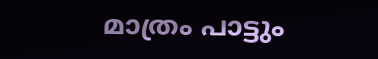മാത്രം പാട്ടും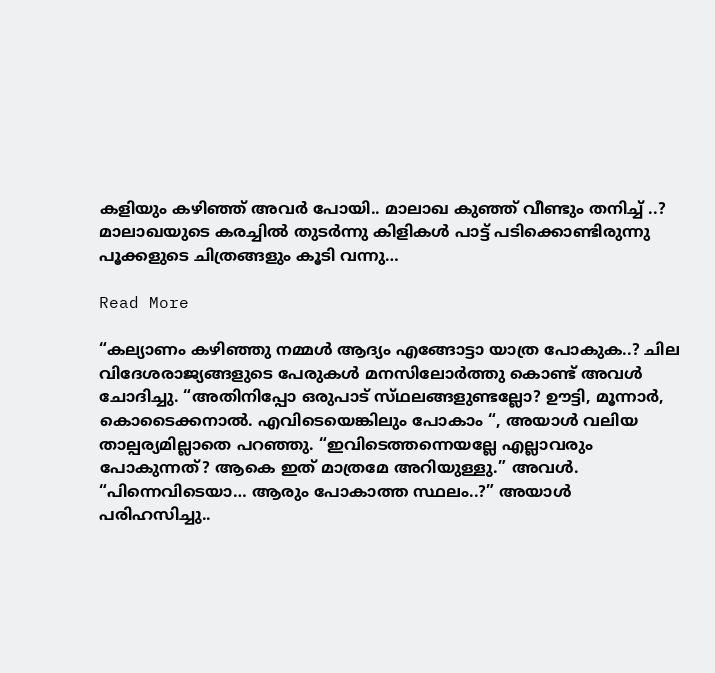കളിയും കഴിഞ്ഞ് അവർ പോയി.. മാലാഖ കുഞ്ഞ് വീണ്ടും തനിച്ച് ..? മാലാഖയുടെ കരച്ചിൽ തുടർന്നു കിളികൾ പാട്ട് പടിക്കൊണ്ടിരുന്നു പൂക്കളുടെ ചിത്രങ്ങളും കൂടി വന്നു…

Read More

“കല്യാണം കഴിഞ്ഞു നമ്മൾ ആദ്യം എങ്ങോട്ടാ യാത്ര പോകുക..? ചില വിദേശരാജ്യങ്ങളുടെ പേരുകൾ മനസിലോർത്തു കൊണ്ട് അവൾ ചോദിച്ചു. “അതിനിപ്പോ ഒരുപാട് സ്‌ഥലങ്ങളുണ്ടല്ലോ? ഊട്ടി, മൂന്നാർ, കൊടൈക്കനാൽ. എവിടെയെങ്കിലും പോകാം “, അയാൾ വലിയ താല്പര്യമില്ലാതെ പറഞ്ഞു. “ഇവിടെത്തന്നെയല്ലേ എല്ലാവരും പോകുന്നത്? ആകെ ഇത് മാത്രമേ അറിയുള്ളു.” അവൾ. “പിന്നെവിടെയാ… ആരും പോകാത്ത സ്ഥലം..?” അയാൾ പരിഹസിച്ചു..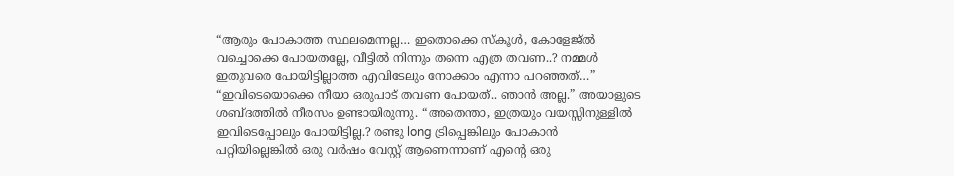“ആരും പോകാത്ത സ്ഥലമെന്നല്ല… ഇതൊക്കെ സ്കൂൾ, കോളേജ്ൽ വച്ചൊക്കെ പോയതല്ലേ, വീട്ടിൽ നിന്നും തന്നെ എത്ര തവണ..? നമ്മൾ ഇതുവരെ പോയിട്ടില്ലാത്ത എവിടേലും നോക്കാം എന്നാ പറഞ്ഞത്…” “ഇവിടെയൊക്കെ നീയാ ഒരുപാട് തവണ പോയത്.. ഞാൻ അല്ല.” അയാളുടെ ശബ്ദത്തിൽ നീരസം ഉണ്ടായിരുന്നു. “അതെന്താ, ഇത്രയും വയസ്സിനുള്ളിൽ ഇവിടെപ്പോലും പോയിട്ടില്ല.? രണ്ടു long ട്രിപ്പെങ്കിലും പോകാൻ പറ്റിയില്ലെങ്കിൽ ഒരു വർഷം വേസ്റ്റ് ആണെന്നാണ് എന്റെ ഒരു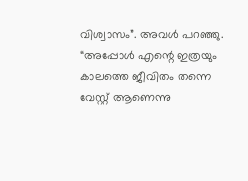വിശ്വാസം”. അവൾ പറഞ്ഞു. “അപ്പോൾ എന്റെ ഇത്രയും കാലത്തെ ജീവിതം തന്നെ വേസ്റ്റ് ആണെന്നു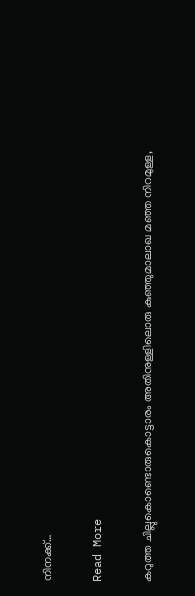നിനക്ക്…

Read More

കറുത്ത ചില്ലുകൊണ്ടൊരുകൊട്ടാരം അതിനുള്ളിലൊരു കുഞ്ഞുമാലാഖ മഞ്ഞ നിറമുള്ള,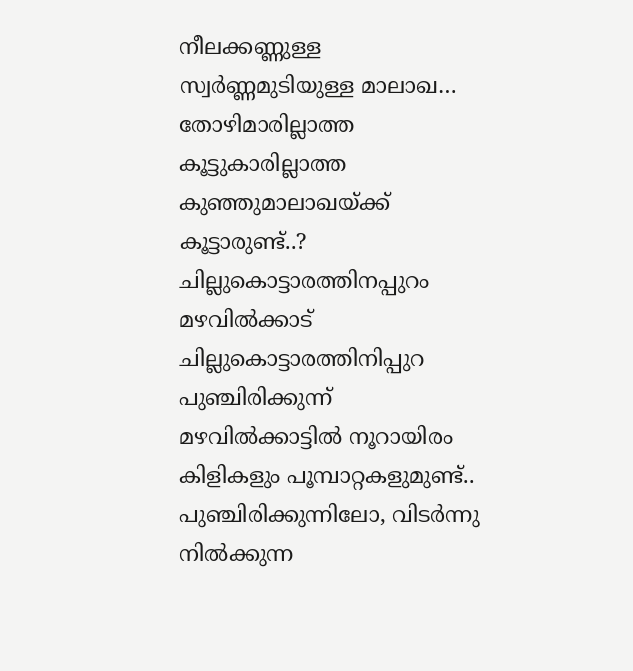നീലക്കണ്ണുള്ള സ്വർണ്ണമുടിയുള്ള മാലാഖ… തോഴിമാരില്ലാത്ത കൂട്ടുകാരില്ലാത്ത കുഞ്ഞുമാലാഖയ്ക്ക് കൂട്ടാരുണ്ട്..? ചില്ലുകൊട്ടാരത്തിനപ്പുറം മഴവിൽക്കാട് ചില്ലുകൊട്ടാരത്തിനിപ്പുറ പുഞ്ചിരിക്കുന്ന് മഴവിൽക്കാട്ടിൽ നൂറായിരം കിളികളും പൂമ്പാറ്റകളുമുണ്ട്.. പുഞ്ചിരിക്കുന്നിലോ, വിടർന്നു നിൽക്കുന്ന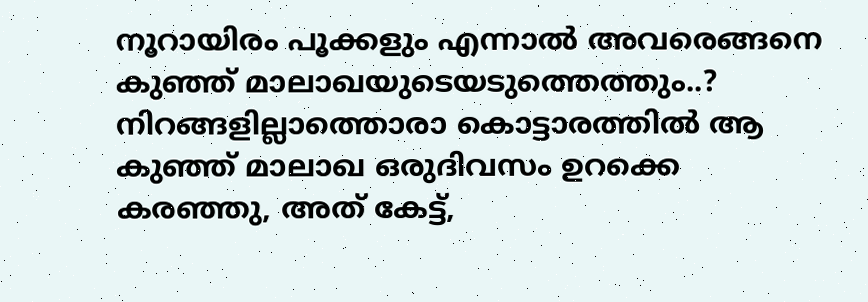നൂറായിരം പൂക്കളും എന്നാൽ അവരെങ്ങനെ കുഞ്ഞ് മാലാഖയുടെയടുത്തെത്തും..? നിറങ്ങളില്ലാത്തൊരാ കൊട്ടാരത്തിൽ ആ കുഞ്ഞ് മാലാഖ ഒരുദിവസം ഉറക്കെ കരഞ്ഞു, അത് കേട്ട്,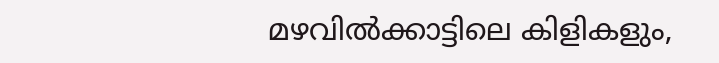മഴവിൽക്കാട്ടിലെ കിളികളും,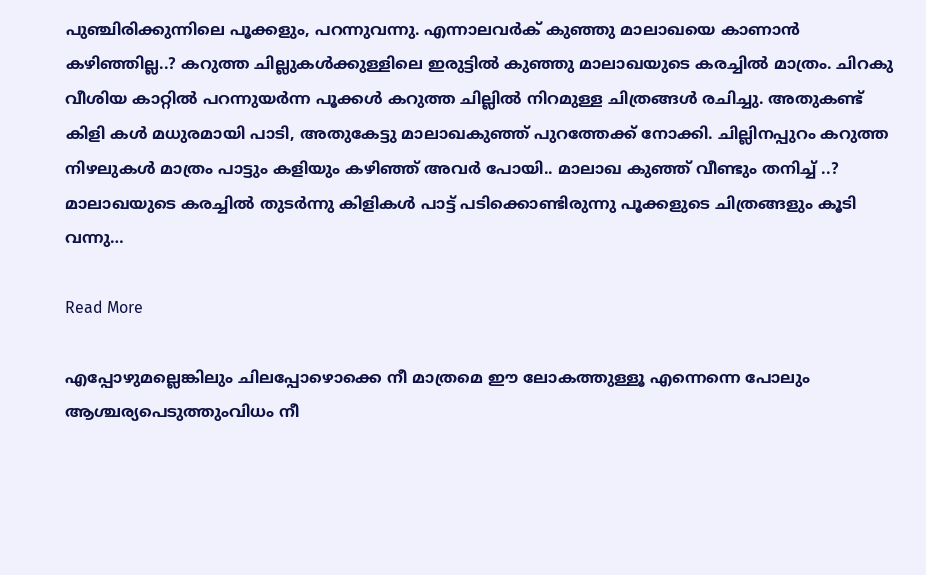പുഞ്ചിരിക്കുന്നിലെ പൂക്കളും, പറന്നുവന്നു. എന്നാലവർക് കുഞ്ഞു മാലാഖയെ കാണാൻ കഴിഞ്ഞില്ല..? കറുത്ത ചില്ലുകൾക്കുള്ളിലെ ഇരുട്ടിൽ കുഞ്ഞു മാലാഖയുടെ കരച്ചിൽ മാത്രം. ചിറകു വീശിയ കാറ്റിൽ പറന്നുയർന്ന പൂക്കൾ കറുത്ത ചില്ലിൽ നിറമുള്ള ചിത്രങ്ങൾ രചിച്ചു. അതുകണ്ട് കിളി കൾ മധുരമായി പാടി, അതുകേട്ടു മാലാഖകുഞ്ഞ് പുറത്തേക്ക് നോക്കി. ചില്ലിനപ്പുറം കറുത്ത നിഴലുകൾ മാത്രം പാട്ടും കളിയും കഴിഞ്ഞ് അവർ പോയി.. മാലാഖ കുഞ്ഞ് വീണ്ടും തനിച്ച് ..? മാലാഖയുടെ കരച്ചിൽ തുടർന്നു കിളികൾ പാട്ട് പടിക്കൊണ്ടിരുന്നു പൂക്കളുടെ ചിത്രങ്ങളും കൂടി വന്നു…

Read More

എപ്പോഴുമല്ലെങ്കിലും ചിലപ്പോഴൊക്കെ നീ മാത്രമെ ഈ ലോകത്തുള്ളൂ എന്നെന്നെ പോലും ആശ്ചര്യപെടുത്തുംവിധം നീ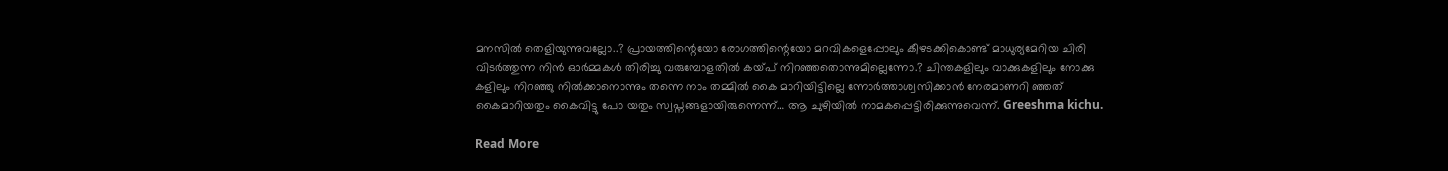മനസിൽ തെളിയുന്നുവല്ലോ..? പ്രായത്തിന്റെയോ രോഗത്തിന്റെയോ മറവികളെപ്പോലും കീഴടക്കികൊണ്ട് മാധുര്യമേറിയ ചിരി വിടർത്തുന്ന നിൻ ഓർമ്മകൾ തിരിച്ചു വരുമ്പോളതിൽ കയ്പ് നിറഞ്ഞതൊന്നുമില്ലെന്നോ.? ചിന്തകളിലും വാക്കുകളിലും നോക്കു കളിലും നിറഞ്ഞു നിൽക്കാനൊന്നും തന്നെ നാം തമ്മിൽ കൈ മാറിയിട്ടില്ലെ ന്നോർത്താശ്വസിക്കാൻ നേരമാണറി ഞ്ഞത് കൈമാറിയതും കൈവിട്ടു പോ യതും സ്വപ്നങ്ങളായിരുന്നെന്ന്… ആ ചുഴിയിൽ നാമകപ്പെട്ടിരിക്കുന്നുവെന്ന്. Greeshma kichu.

Read More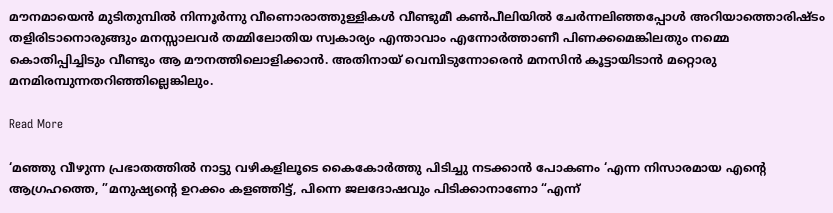മൗനമായെൻ മുടിതുമ്പിൽ നിന്നൂർന്നു വീണൊരാത്തുള്ളികൾ വീണ്ടുമീ കൺപീലിയിൽ ചേർന്നലിഞ്ഞപ്പോൾ അറിയാത്തൊരിഷ്ടം തളിരിടാനൊരുങ്ങും മനസ്സാലവർ തമ്മിലോതിയ സ്വകാര്യം എന്താവാം എന്നോർത്താണീ പിണക്കമെങ്കിലതും നമ്മെ കൊതിപ്പിച്ചിടും വീണ്ടും ആ മൗനത്തിലൊളിക്കാൻ. അതിനായ് വെമ്പിടുന്നോരെൻ മനസിൻ കൂട്ടായിടാൻ മറ്റൊരു മനമിരമ്പുന്നതറിഞ്ഞില്ലെങ്കിലും.

Read More

‘മഞ്ഞു വീഴുന്ന പ്രഭാതത്തിൽ നാട്ടു വഴികളിലൂടെ കൈകോർത്തു പിടിച്ചു നടക്കാൻ പോകണം ‘എന്ന നിസാരമായ എന്റെ ആഗ്രഹത്തെ, ”മനുഷ്യന്റെ ഉറക്കം കളഞ്ഞിട്ട്, പിന്നെ ജലദോഷവും പിടിക്കാനാണോ “എന്ന്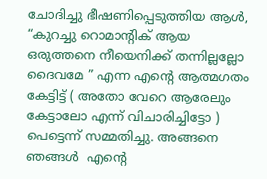ചോദിച്ചു ഭീഷണിപ്പെടുത്തിയ ആൾ, “കുറച്ചു റൊമാന്റിക് ആയ ഒരുത്തനെ നീയെനിക്ക് തന്നില്ലല്ലോ ദൈവമേ ” എന്ന എന്റെ ആത്മഗതം  കേട്ടിട്ട് ( അതോ വേറെ ആരേലും കേട്ടാലോ എന്ന് വിചാരിച്ചിട്ടോ ) പെട്ടെന്ന് സമ്മതിച്ചു. അങ്ങനെ ഞങ്ങൾ  എന്റെ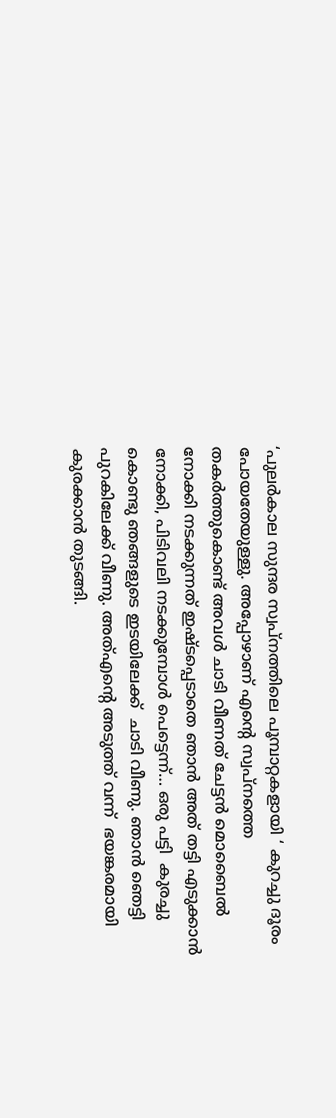‘പുലർകാല സുന്ദര സ്വപ്നത്തിലെ പൂമ്പാറ്റകളായി ‘ കുറച്ചു ദൂരം പോയതേയുള്ളു. അപ്പോഴാണ് എന്റെ സ്വപ്നത്തെ തകർത്തുകൊണ്ട് അവൾ ചാടി വീണത് ചേട്ടൻ മൊബൈൽ നോക്കി നടക്കുന്നത് ഇഷ്ടപ്പെടാതെ ഞാൻ അത് തട്ടി എടുക്കാൻ നോക്കി, പിടിവലി നടക്കുമ്പോൾ പെട്ടെന്ന്… ഒരു പട്ടി  കുരച്ചു കൊണ്ടു ഞങ്ങളുടെ ഇടയിലേക്ക്  ചാടി വീണു. ഞാൻ ഞെട്ടി പുറകിലേക്ക് വീണു. അത്എന്റെ അടുത്ത് വന്ന്  ഭയങ്കരമായി കുരക്കാൻ തുടങ്ങി.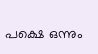പക്ഷെ ഒന്നും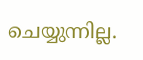ചെയ്യുന്നില്ല.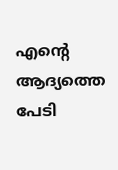എന്റെ ആദ്യത്തെ പേടി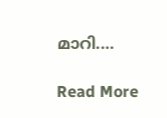മാറി.…

Read More